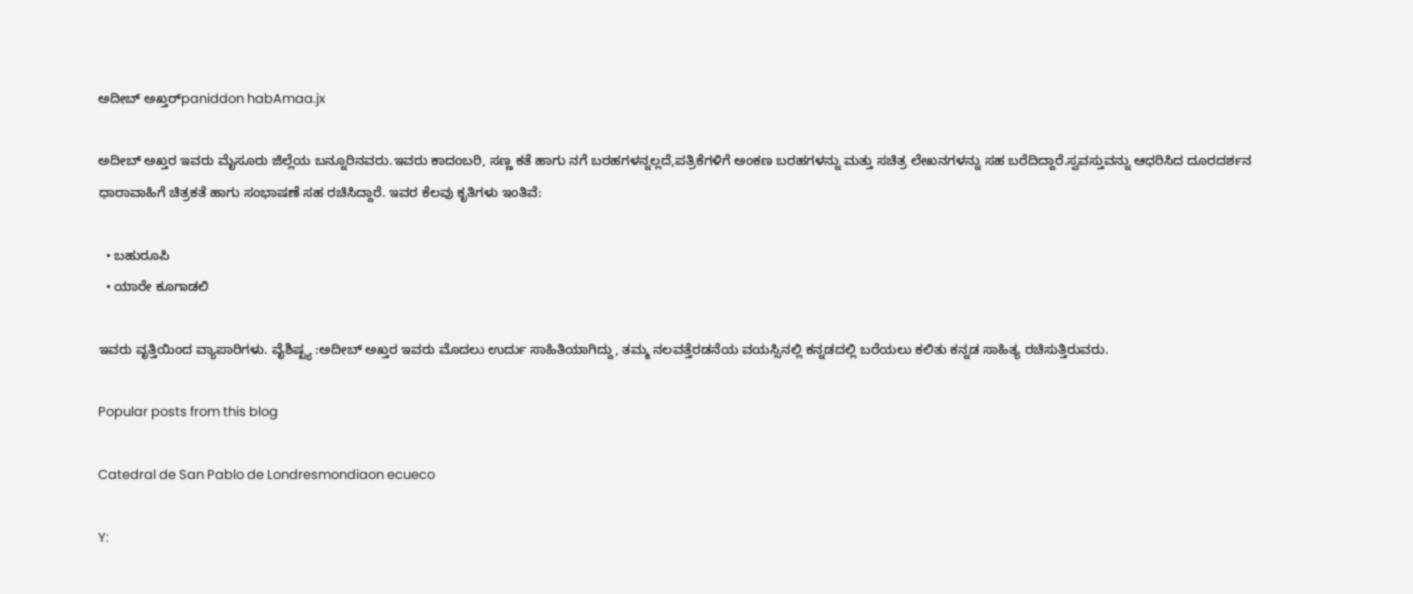ಅದೀಬ್ ಅಖ್ತರ್paniddon habAmaa.jx

ಅದೀಬ್ ಅಖ್ತರ ಇವರು ಮೈಸೂರು ಜಿಲ್ಲೆಯ ಬನ್ನೂರಿನವರು.ಇವರು ಕಾದಂಬರಿ, ಸಣ್ಣ ಕತೆ ಹಾಗು ನಗೆ ಬರಹಗಳನ್ನಲ್ಲದೆ,ಪತ್ರಿಕೆಗಳಿಗೆ ಅಂಕಣ ಬರಹಗಳನ್ನು ಮತ್ತು ಸಚಿತ್ರ ಲೇಖನಗಳನ್ನು ಸಹ ಬರೆದಿದ್ದಾರೆ.ಸ್ವವಸ್ತುವನ್ನು ಆಧರಿಸಿದ ದೂರದರ್ಶನ ಧಾರಾವಾಹಿಗೆ ಚಿತ್ರಕತೆ ಹಾಗು ಸಂಭಾಷಣೆ ಸಹ ರಚಿಸಿದ್ದಾರೆ. ಇವರ ಕೆಲವು ಕೃತಿಗಳು ಇಂತಿವೆ:

  • ಬಹುರೂಪಿ
  • ಯಾರೇ ಕೂಗಾಡಲಿ

ಇವರು ವೃತ್ತಿಯಿಂದ ವ್ಯಾಪಾರಿಗಳು. ವೈಶಿಷ್ಟ್ಯ :ಅದೀಬ್ ಅಖ್ತರ ಇವರು ಮೊದಲು ಉರ್ದು ಸಾಹಿತಿಯಾಗಿದ್ದು, ತಮ್ಮ ನಲವತ್ತೆರಡನೆಯ ವಯಸ್ಸಿನಲ್ಲಿ ಕನ್ನಡದಲ್ಲಿ ಬರೆಯಲು ಕಲಿತು ಕನ್ನಡ ಸಾಹಿತ್ಯ ರಚಿಸುತ್ತಿರುವರು.

Popular posts from this blog

Catedral de San Pablo de Londresmondiaon ecueco

Y: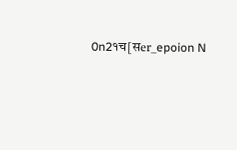0n2१च[सer_epoion N